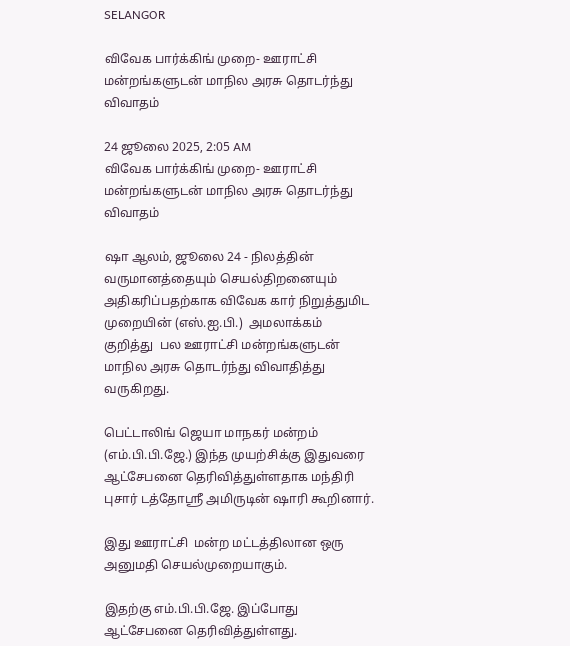SELANGOR

விவேக பார்க்கிங் முறை- ஊராட்சி மன்றங்களுடன் மாநில அரசு தொடர்ந்து விவாதம்

24 ஜூலை 2025, 2:05 AM
விவேக பார்க்கிங் முறை- ஊராட்சி மன்றங்களுடன் மாநில அரசு தொடர்ந்து விவாதம்

ஷா ஆலம், ஜூலை 24 - நிலத்தின் வருமானத்தையும் செயல்திறனையும்  அதிகரிப்பதற்காக விவேக கார் நிறுத்துமிட முறையின் (எஸ்.ஐ.பி.)  அமலாக்கம் குறித்து  பல ஊராட்சி மன்றங்களுடன் மாநில அரசு தொடர்ந்து விவாதித்து வருகிறது.

பெட்டாலிங் ஜெயா மாநகர் மன்றம்  (எம்.பி.பி.ஜே.) இந்த முயற்சிக்கு இதுவரை ஆட்சேபனை தெரிவித்துள்ளதாக மந்திரி புசார் டத்தோஸ்ரீ அமிருடின் ஷாரி கூறினார்.

இது ஊராட்சி  மன்ற மட்டத்திலான ஒரு அனுமதி செயல்முறையாகும்.

இதற்கு எம்.பி.பி.ஜே. இப்போது ஆட்சேபனை தெரிவித்துள்ளது.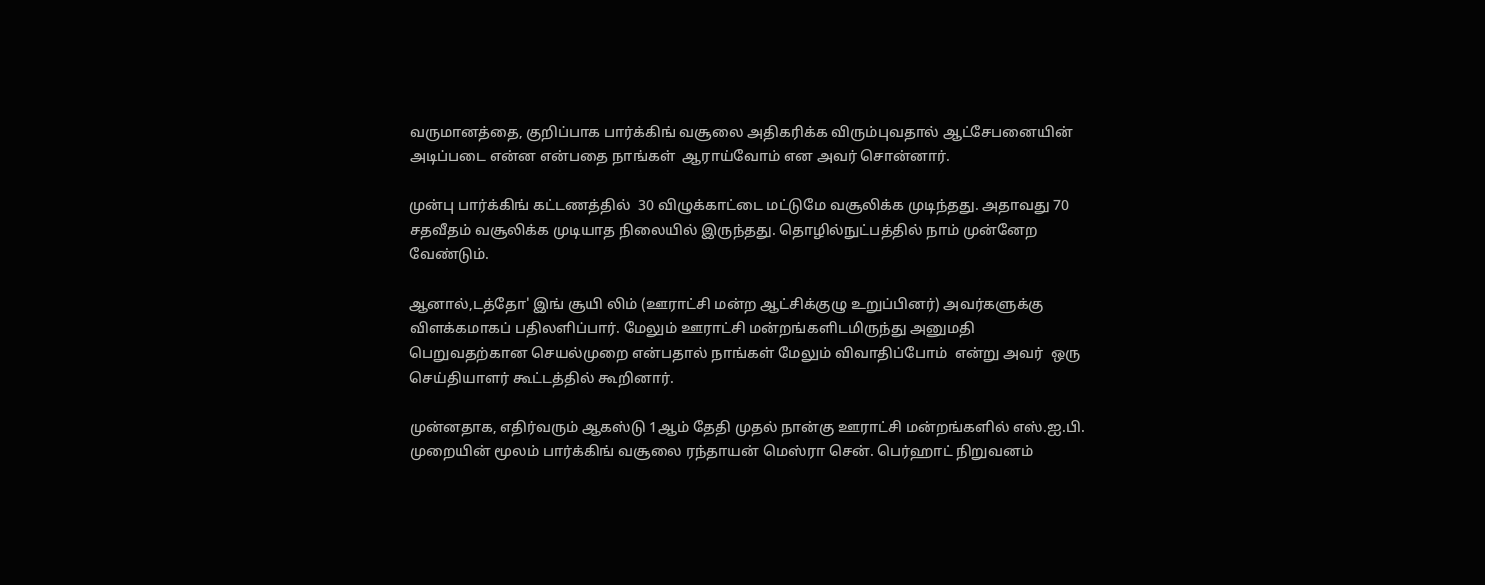வருமானத்தை, குறிப்பாக பார்க்கிங் வசூலை அதிகரிக்க விரும்புவதால் ஆட்சேபனையின் அடிப்படை என்ன என்பதை நாங்கள்  ஆராய்வோம் என அவர் சொன்னார்.

முன்பு பார்க்கிங் கட்டணத்தில்  30 விழுக்காட்டை மட்டுமே வசூலிக்க முடிந்தது. அதாவது 70 சதவீதம் வசூலிக்க முடியாத நிலையில் இருந்தது. தொழில்நுட்பத்தில் நாம் முன்னேற வேண்டும்.

ஆனால்,டத்தோ' இங் சூயி லிம் (ஊராட்சி மன்ற ஆட்சிக்குழு உறுப்பினர்) அவர்களுக்கு விளக்கமாகப் பதிலளிப்பார். மேலும் ஊராட்சி மன்றங்களிடமிருந்து அனுமதி பெறுவதற்கான செயல்முறை என்பதால் நாங்கள் மேலும் விவாதிப்போம்  என்று அவர்  ஒரு செய்தியாளர் கூட்டத்தில் கூறினார்.

முன்னதாக, எதிர்வரும் ஆகஸ்டு 1ஆம் தேதி முதல் நான்கு ஊராட்சி மன்றங்களில் எஸ்.ஐ.பி. முறையின் மூலம் பார்க்கிங் வசூலை ரந்தாயன் மெஸ்ரா சென். பெர்ஹாட் நிறுவனம்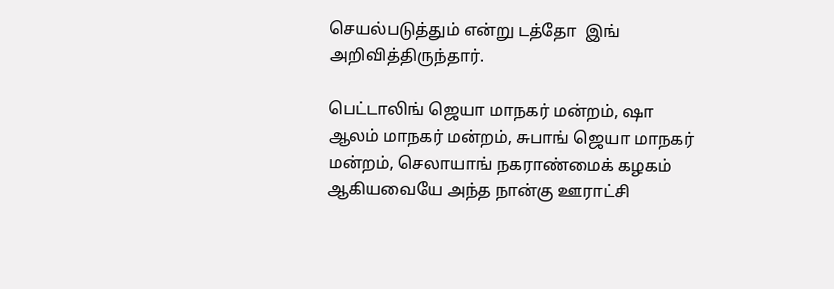செயல்படுத்தும் என்று டத்தோ  இங் அறிவித்திருந்தார்.

பெட்டாலிங் ஜெயா மாநகர் மன்றம், ஷா ஆலம் மாநகர் மன்றம், சுபாங் ஜெயா மாநகர் மன்றம், செலாயாங் நகராண்மைக் கழகம் ஆகியவையே அந்த நான்கு ஊராட்சி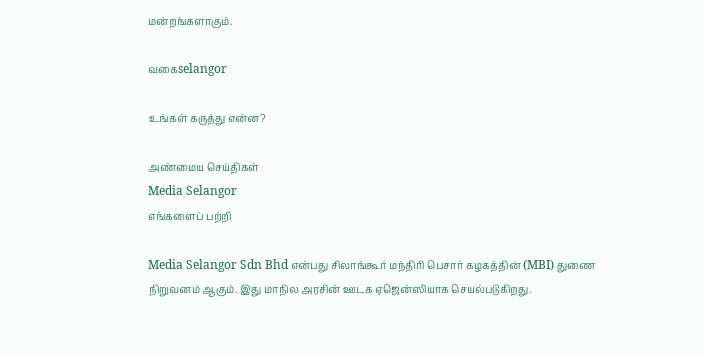மன்றங்களாகும்.

வகைselangor

உங்கள் கருத்து என்ன?

அண்மைய செய்திகள்
Media Selangor
எங்களைப் பற்றி

Media Selangor Sdn Bhd என்பது சிலாங்கூர் மந்திரி பெசார் கழகத்தின் (MBI) துணை நிறுவனம் ஆகும். இது மாநில அரசின் ஊடக ஏஜென்ஸியாக செயல்படுகிறது.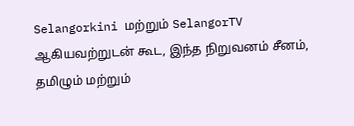Selangorkini மற்றும் SelangorTV ஆகியவற்றுடன் கூட, இந்த நிறுவனம் சீனம், தமிழும் மற்றும்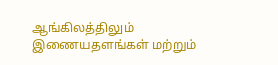ஆங்கிலத்திலும் இணையதளங்கள் மற்றும்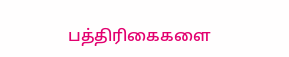பத்திரிகைகளை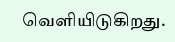வெளியிடுகிறது.